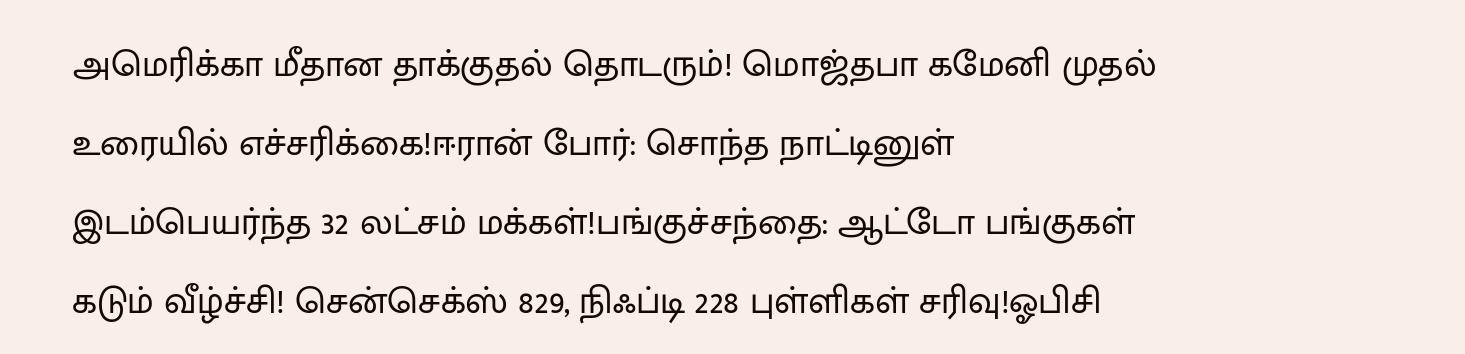அமெரிக்கா மீதான தாக்குதல் தொடரும்! மொஜ்தபா கமேனி முதல் உரையில் எச்சரிக்கை!ஈரான் போர்: சொந்த நாட்டினுள் இடம்பெயர்ந்த 32 லட்சம் மக்கள்!பங்குச்சந்தை: ஆட்டோ பங்குகள் கடும் வீழ்ச்சி! சென்செக்ஸ் 829, நிஃப்டி 228 புள்ளிகள் சரிவு!ஓபிசி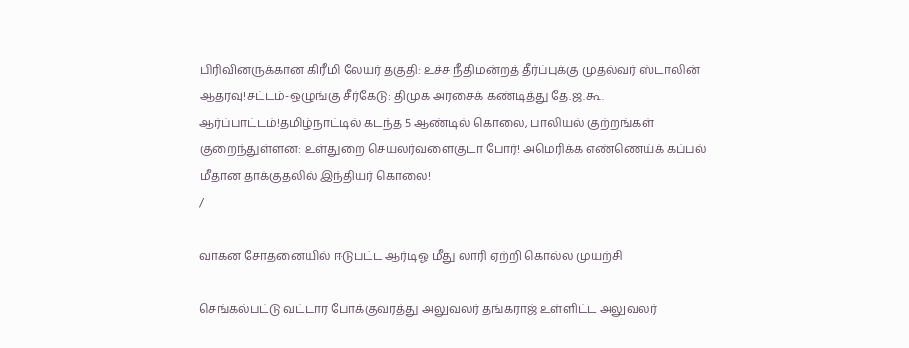பிரிவினருக்கான கிரீமி லேயர் தகுதி: உச்ச நீதிமன்றத் தீர்ப்புக்கு முதல்வர் ஸ்டாலின் ஆதரவு!சட்டம்-ஒழுங்கு சீர்கேடு: திமுக அரசைக் கண்டித்து தே.ஜ.கூ. ஆர்ப்பாட்டம்!தமிழ்நாட்டில் கடந்த 5 ஆண்டில் கொலை, பாலியல் குற்றங்கள் குறைந்துள்ளன: உள்துறை செயலர்வளைகுடா போர்! அமெரிக்க எண்ணெய்க் கப்பல் மீதான தாக்குதலில் இந்தியர் கொலை!
/

வாகன சோதனையில் ஈடுபட்ட ஆர்டிஓ மீது லாரி ஏற்றி கொல்ல முயற்சி

செங்கல்பட்டு வட்டார போக்குவரத்து அலுவலர் தங்கராஜ் உள்ளிட்ட அலுவலர்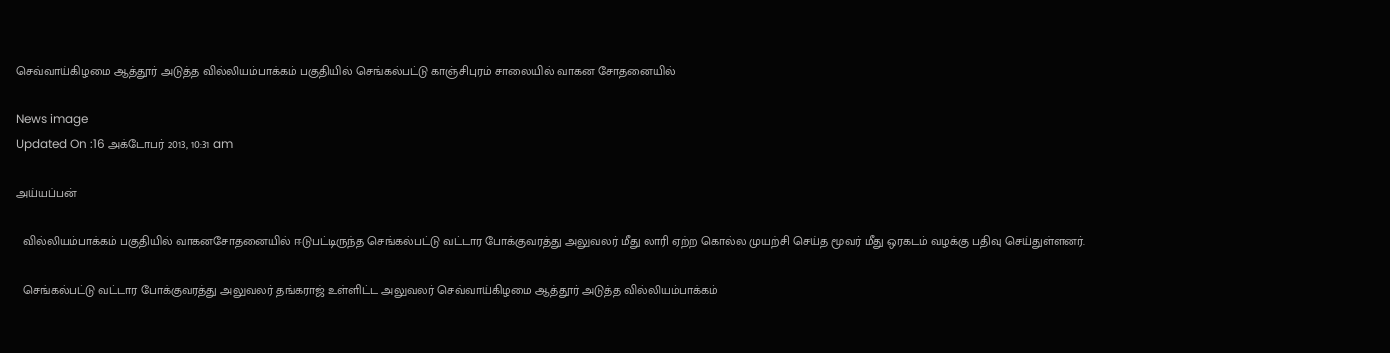செவ்வாய்கிழமை ஆத்தூர் அடுத்த வில்லியம்பாக்கம் பகுதியில் செங்கல்பட்டு காஞ்சிபுரம் சாலையில் வாகன சோதனையில்

News image
Updated On :16 அக்டோபர் 2013, 10:31 am

அய்யப்பன்

  வில்லியம்பாக்கம் பகுதியில் வாகனசோதனையில் ஈடுபட்டிருந்த செங்கல்பட்டு வட்டார போக்குவரத்து அலுவலர் மீது லாரி ஏற்ற கொல்ல முயற்சி செய்த மூவர் மீது ஒரகடம் வழக்கு பதிவு செய்துள்ளனர்.

  செங்கல்பட்டு வட்டார போக்குவரத்து அலுவலர் தங்கராஜ் உள்ளிட்ட அலுவலர் செவ்வாய்கிழமை ஆத்தூர் அடுத்த வில்லியம்பாக்கம்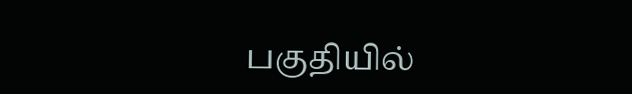பகுதியில்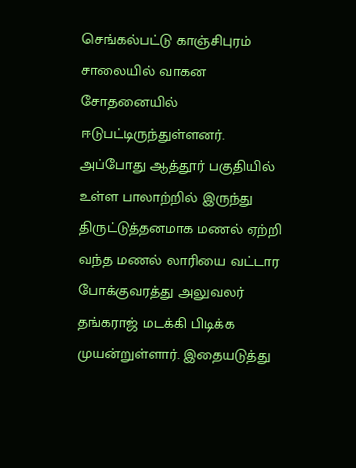செங்கல்பட்டு காஞ்சிபுரம் சாலையில் வாகன சோதனையில் ஈடுபட்டிருந்துள்ளனர். அப்போது ஆத்தூர் பகுதியில் உள்ள பாலாற்றில் இருந்து திருட்டுத்தனமாக மணல் ஏற்றி வந்த மணல் லாரியை வட்டார போக்குவரத்து அலுவலர் தங்கராஜ் மடக்கி பிடிக்க முயன்றுள்ளார். இதையடுத்து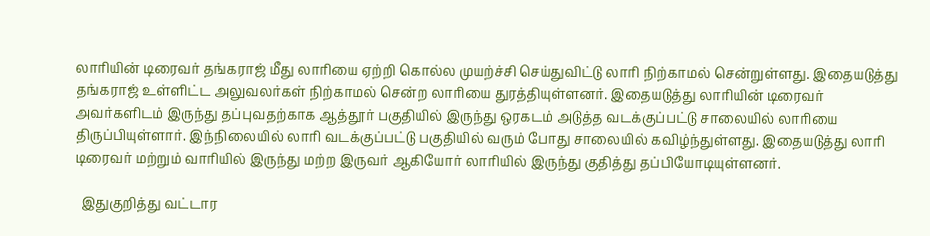லாரியின் டிரைவர் தங்கராஜ் மீது லாரியை ஏற்றி கொல்ல முயற்ச்சி செய்துவிட்டு லாரி நிற்காமல் சென்றுள்ளது. இதையடுத்து தங்கராஜ் உள்ளிட்ட அலுவலர்கள் நிற்காமல் சென்ற லாரியை துரத்தியுள்ளனர். இதையடுத்து லாரியின் டிரைவர் அவர்களிடம் இருந்து தப்புவதற்காக ஆத்தூர் பகுதியில் இருந்து ஒரகடம் அடுத்த வடக்குப்பட்டு சாலையில் லாரியை திருப்பியுள்ளார். இந்நிலையில் லாரி வடக்குப்பட்டு பகுதியில் வரும் போது சாலையில் கவிழ்ந்துள்ளது. இதையடுத்து லாரி டிரைவர் மற்றும் வாரியில் இருந்து மற்ற இருவர் ஆகியோர் லாரியில் இருந்து குதித்து தப்பியோடியுள்ளனர்.

  இதுகுறித்து வட்டார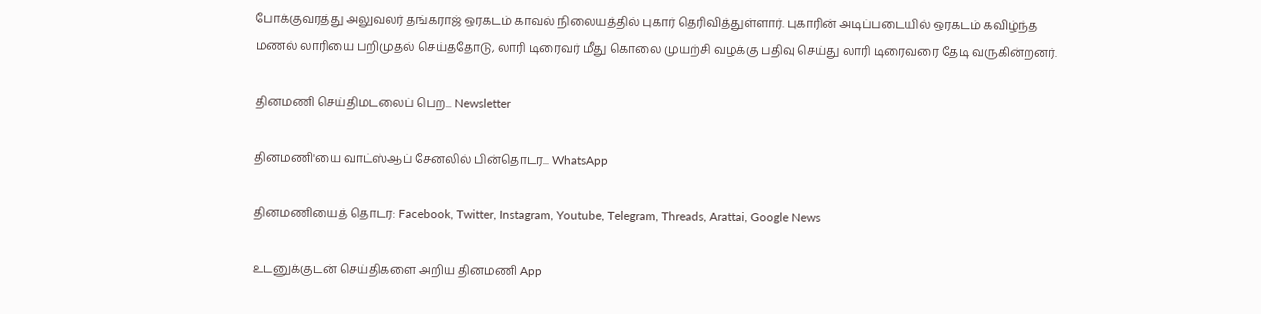போக்குவரத்து அலுவலர் தங்கராஜ் ஒரகடம் காவல் நிலையத்தில் புகார் தெரிவித்துள்ளார். புகாரின் அடிப்படையில் ஒரகடம் கவிழ்ந்த மணல் லாரியை பறிமுதல் செய்ததோடு, லாரி டிரைவர் மீது கொலை முயற்சி வழக்கு பதிவு செய்து லாரி டிரைவரை தேடி வருகின்றனர்.

தினமணி செய்திமடலைப் பெற... Newsletter

தினமணி'யை வாட்ஸ்ஆப் சேனலில் பின்தொடர... WhatsApp

தினமணியைத் தொடர: Facebook, Twitter, Instagram, Youtube, Telegram, Threads, Arattai, Google News

உடனுக்குடன் செய்திகளை அறிய தினமணி App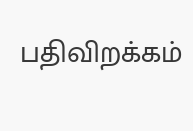பதிவிறக்கம்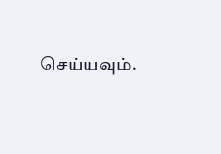செய்யவும்.